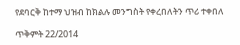የደባርቅ ከተማ ህዝብ ከክልሉ መንግስት የቀረበለትን ጥሪ ተቀበለ

ጥቅምት 22/2014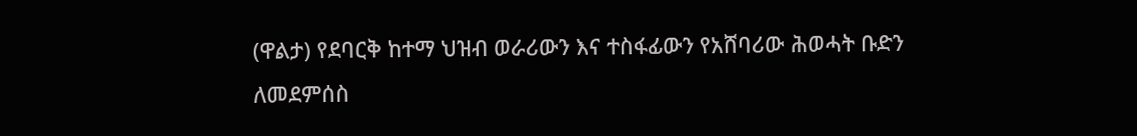(ዋልታ) የደባርቅ ከተማ ህዝብ ወራሪውን እና ተስፋፊውን የአሸባሪው ሕወሓት ቡድን ለመደምሰስ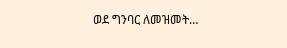ወደ ግንባር ለመዝመት…